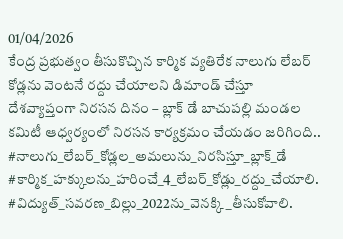01/04/2026
కేంద్ర ప్రభుత్వం తీసుకొచ్చిన కార్మిక వ్యతిరేక నాలుగు లేబర్ కోడ్లను వెంటనే రద్దు చేయాలని డిమాండ్ చేస్తూ దేశవ్యాప్తంగా నిరసన దినం – బ్లాక్ డే బాచుపల్లి మండల కమిటీ ఆధ్వర్యంలో నిరసన కార్యక్రమం చేయడం జరిగింది..
#నాలుగు_లేబర్_కోడ్లల_అమలును_నిరసిస్తూ_బ్లాక్_డే
#కార్మిక_హక్కులను_హరించే_4_లేబర్_కోడ్లు_రద్దు_చేయాలి. #విద్యుత్_సవరణ_బిల్లు_2022ను_వెనక్కి_తీసుకోవాలి.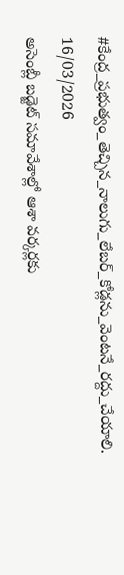#కేంద్ర_ప్రభుత్వం_తెచ్చిన_నాలుగు_లేబర్_కోడ్లను_వెంటనే_రద్దు_చేయాలి.
16/03/2026
అసెంబ్లీ బడ్జెట్ సమావేశాల్లో ఆశా వర్కర్లకు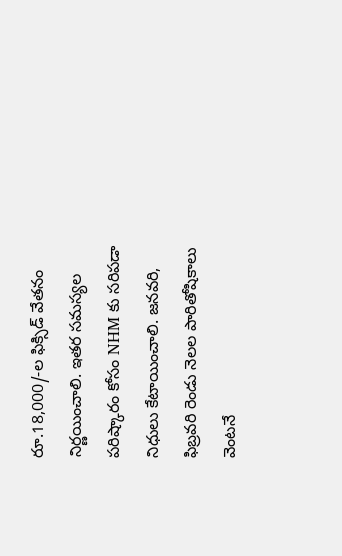రూ.18,000/-ల ఫిక్సిడ్ వేతనం నిర్ణయించాలి. ఇతర సమస్యల పరిష్కారం కోసం NHM కు సరిపడా నిధులు కేటాయించాలి. జనవరి, ఫిబ్రవరి రెండు నెలల పారితోషికాలు వెంటనే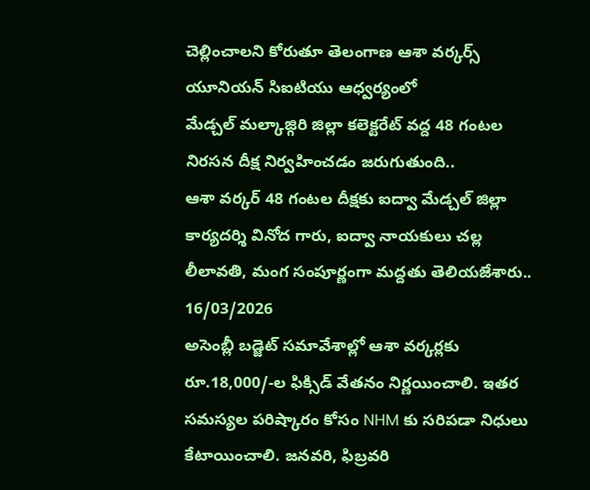చెల్లించాలని కోరుతూ తెలంగాణ ఆశా వర్కర్స్ యూనియన్ సిఐటియు ఆధ్వర్యంలో
మేడ్చల్ మల్కాజ్గిరి జిల్లా కలెక్టరేట్ వద్ద 48 గంటల నిరసన దీక్ష నిర్వహించడం జరుగుతుంది..
ఆశా వర్కర్ 48 గంటల దీక్షకు ఐద్వా మేడ్చల్ జిల్లా కార్యదర్శి వినోద గారు, ఐద్వా నాయకులు చల్ల లీలావతి, మంగ సంపూర్ణంగా మద్దతు తెలియజేశారు..
16/03/2026
అసెంబ్లీ బడ్జెట్ సమావేశాల్లో ఆశా వర్కర్లకు రూ.18,000/-ల ఫిక్సిడ్ వేతనం నిర్ణయించాలి. ఇతర సమస్యల పరిష్కారం కోసం NHM కు సరిపడా నిధులు కేటాయించాలి. జనవరి, ఫిబ్రవరి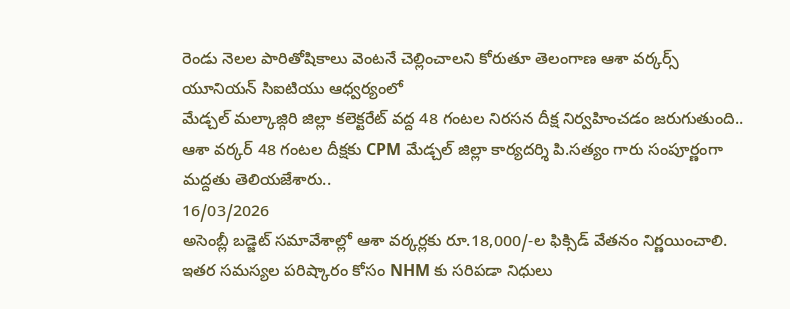రెండు నెలల పారితోషికాలు వెంటనే చెల్లించాలని కోరుతూ తెలంగాణ ఆశా వర్కర్స్ యూనియన్ సిఐటియు ఆధ్వర్యంలో
మేడ్చల్ మల్కాజ్గిరి జిల్లా కలెక్టరేట్ వద్ద 48 గంటల నిరసన దీక్ష నిర్వహించడం జరుగుతుంది..
ఆశా వర్కర్ 48 గంటల దీక్షకు CPM మేడ్చల్ జిల్లా కార్యదర్శి పి.సత్యం గారు సంపూర్ణంగా మద్దతు తెలియజేశారు..
16/03/2026
అసెంబ్లీ బడ్జెట్ సమావేశాల్లో ఆశా వర్కర్లకు రూ.18,000/-ల ఫిక్సిడ్ వేతనం నిర్ణయించాలి. ఇతర సమస్యల పరిష్కారం కోసం NHM కు సరిపడా నిధులు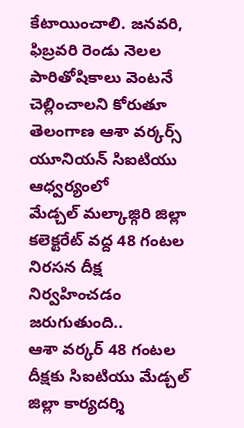కేటాయించాలి. జనవరి, ఫిబ్రవరి రెండు నెలల పారితోషికాలు వెంటనే చెల్లించాలని కోరుతూ తెలంగాణ ఆశా వర్కర్స్ యూనియన్ సిఐటియు ఆధ్వర్యంలో
మేడ్చల్ మల్కాజ్గిరి జిల్లా కలెక్టరేట్ వద్ద 48 గంటల నిరసన దీక్ష నిర్వహించడం జరుగుతుంది..
ఆశా వర్కర్ 48 గంటల దీక్షకు సిఐటియు మేడ్చల్ జిల్లా కార్యదర్శి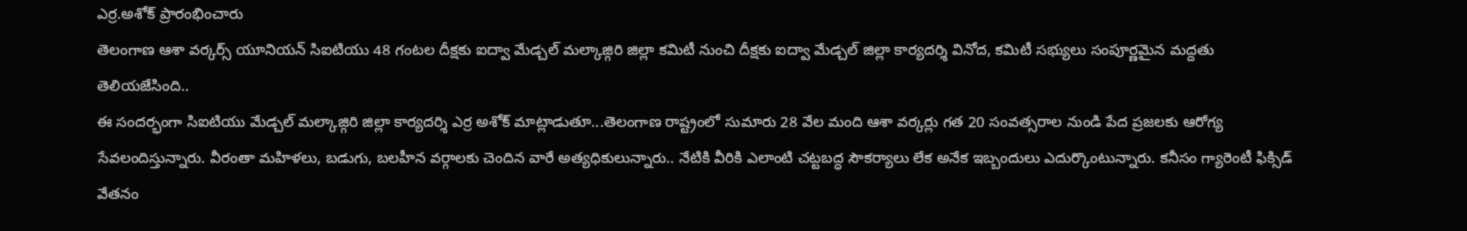ఎర్ర.అశోక్ ప్రారంభించారు
తెలంగాణ ఆశా వర్కర్స్ యూనియన్ సిఐటియు 48 గంటల దీక్షకు ఐద్వా మేడ్చల్ మల్కాజ్గిరి జిల్లా కమిటీ నుంచి దీక్షకు ఐద్వా మేడ్చల్ జిల్లా కార్యదర్శి వినోద, కమిటీ సభ్యులు సంపూర్ణమైన మద్దతు తెలియజేసింది..
ఈ సందర్భంగా సిఐటియు మేడ్చల్ మల్కాజ్గిరి జిల్లా కార్యదర్శి ఎర్ర అశోక్ మాట్లాడుతూ...తెలంగాణ రాష్ట్రంలో సుమారు 28 వేల మంది ఆశా వర్కర్లు గత 20 సంవత్సరాల నుండి పేద ప్రజలకు ఆరోగ్య సేవలందిస్తున్నారు. వీరంతా మహిళలు, బడుగు, బలహీన వర్గాలకు చెందిన వారే అత్యధికులున్నారు.. నేటికి వీరికి ఎలాంటి చట్టబద్ధ సౌకర్యాలు లేక అనేక ఇబ్బందులు ఎదుర్కొంటున్నారు. కనీసం గ్యారెంటీ ఫిక్సిడ్ వేతనం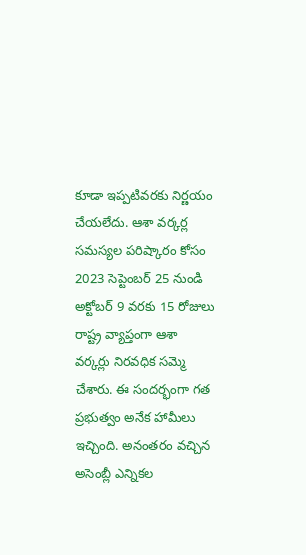కూడా ఇప్పటివరకు నిర్ణయం చేయలేదు. ఆశా వర్కర్ల సమస్యల పరిష్కారం కోసం 2023 సెప్టెంబర్ 25 నుండి అక్టోబర్ 9 వరకు 15 రోజులు రాష్ట్ర వ్యాప్తంగా ఆశా వర్కర్లు నిరవధిక సమ్మె చేశారు. ఈ సందర్భంగా గత ప్రభుత్వం అనేక హామీలు ఇచ్చింది. అనంతరం వచ్చిన అసెంబ్లీ ఎన్నికల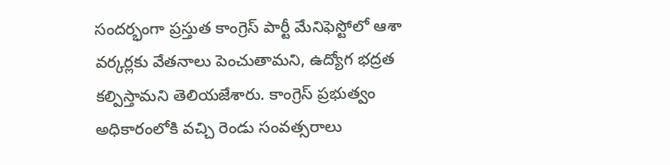సందర్భంగా ప్రస్తుత కాంగ్రెస్ పార్టీ మేనిఫెస్టోలో ఆశా వర్కర్లకు వేతనాలు పెంచుతామని, ఉద్యోగ భద్రత కల్పిస్తామని తెలియజేశారు. కాంగ్రెస్ ప్రభుత్వం అధికారంలోకి వచ్చి రెండు సంవత్సరాలు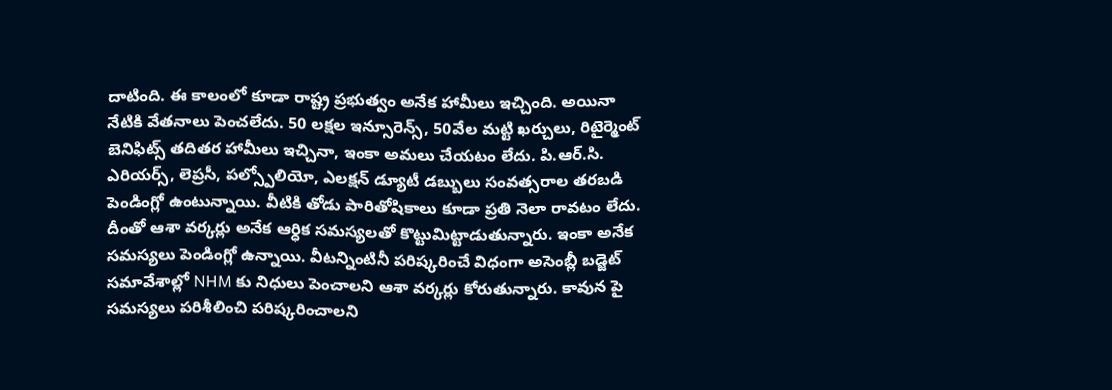దాటింది. ఈ కాలంలో కూడా రాష్ట్ర ప్రభుత్వం అనేక హామీలు ఇచ్చింది. అయినా నేటికి వేతనాలు పెంచలేదు. 50 లక్షల ఇన్సూరెన్స్, 50వేల మట్టి ఖర్చులు, రిటైర్మెంట్ బెనిఫిట్స్ తదితర హామీలు ఇచ్చినా, ఇంకా అమలు చేయటం లేదు. పి.ఆర్.సి. ఎరియర్స్, లెప్రసీ, పల్స్పోలియో, ఎలక్షన్ డ్యూటీ డబ్బులు సంవత్సరాల తరబడి పెండింగ్లో ఉంటున్నాయి. వీటికి తోడు పారితోషికాలు కూడా ప్రతి నెలా రావటం లేదు. దీంతో ఆశా వర్కర్లు అనేక ఆర్ధిక సమస్యలతో కొట్టుమిట్టాడుతున్నారు. ఇంకా అనేక సమస్యలు పెండింగ్లో ఉన్నాయి. వీటన్నింటినీ పరిష్కరించే విధంగా అసెంబ్లీ బడ్జెట్ సమావేశాల్లో NHM కు నిధులు పెంచాలని ఆశా వర్కర్లు కోరుతున్నారు. కావున పై సమస్యలు పరిశీలించి పరిష్కరించాలని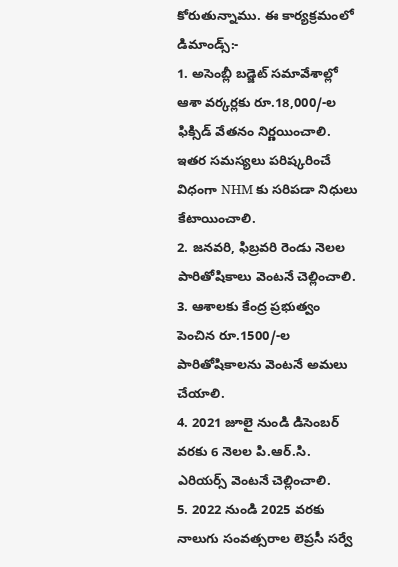కోరుతున్నాము. ఈ కార్యక్రమంలో
డిమాండ్స్:-
1. అసెంబ్లీ బడ్జెట్ సమావేశాల్లో ఆశా వర్కర్లకు రూ.18,000/-ల ఫిక్సిడ్ వేతనం నిర్ణయించాలి. ఇతర సమస్యలు పరిష్కరించే విధంగా NHM కు సరిపడా నిధులు కేటాయించాలి.
2. జనవరి, ఫిబ్రవరి రెండు నెలల పారితోషికాలు వెంటనే చెల్లించాలి.
3. ఆశాలకు కేంద్ర ప్రభుత్వం పెంచిన రూ.1500/-ల పారితోషికాలను వెంటనే అమలు చేయాలి.
4. 2021 జూలై నుండి డిసెంబర్ వరకు 6 నెలల పి.ఆర్.సి. ఎరియర్స్ వెంటనే చెల్లించాలి.
5. 2022 నుండి 2025 వరకు నాలుగు సంవత్సరాల లెప్రసీ సర్వే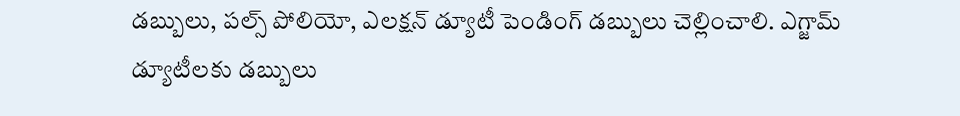డబ్బులు, పల్స్ పోలియో, ఎలక్షన్ డ్యూటీ పెండింగ్ డబ్బులు చెల్లించాలి. ఎగ్జామ్ డ్యూటీలకు డబ్బులు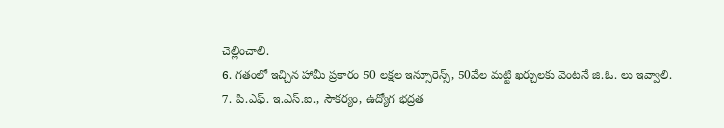చెల్లించాలి.
6. గతంలో ఇచ్చిన హామీ ప్రకారం 50 లక్షల ఇన్సూరెన్స్, 50వేల మట్టి ఖర్చులకు వెంటనే జి.ఓ. లు ఇవ్వాలి.
7. పి.ఎఫ్. ఇ.ఎస్.ఐ., సౌకర్యం, ఉద్యోగ భద్రత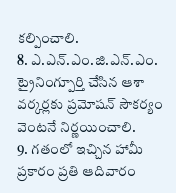కల్పించాలి.
8. ఎ.ఎన్.ఎం.జి.ఎన్.ఎం. ట్రైనింగ్పూర్తి చేసిన ఆశా వర్కర్లకు ప్రమోషన్ సౌకర్యం వెంటనే నిర్ణయించాలి.
9. గతంలో ఇచ్చిన హామీ ప్రకారం ప్రతి ఆదివారం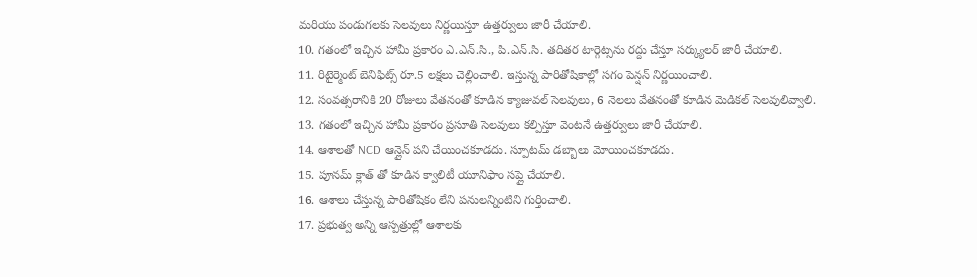మరియు పండుగలకు సెలవులు నిర్ణయిస్తూ ఉత్తర్వులు జారీ చేయాలి.
10. గతంలో ఇచ్చిన హామీ ప్రకారం ఎ.ఎన్.సి., పి.ఎన్.సి. తదితర టార్గెట్సను రద్దు చేస్తూ సర్క్యులర్ జారీ చేయాలి.
11. రిటైర్మెంట్ బెనిఫిట్స్ రూ.5 లక్షలు చెల్లించాలి. ఇస్తున్న పారితోషికాల్లో సగం పెన్షన్ నిర్ణయించాలి.
12. సంవత్సరానికి 20 రోజులు వేతనంతో కూడిన క్యాజువల్ సెలవులు, 6 నెలలు వేతనంతో కూడిన మెడికల్ సెలవులివ్వాలి.
13. గతంలో ఇచ్చిన హామీ ప్రకారం ప్రసూతి సెలవులు కల్పిస్తూ వెంటనే ఉత్తర్వులు జారీ చేయాలి.
14. ఆశాలతో NCD ఆన్లైన్ పని చేయించకూడదు. స్పూటమ్ డబ్బాలు మోయించకూడదు.
15. పూనమ్ క్లాత్ తో కూడిన క్వాలిటీ యూనిఫాం సప్లై చేయాలి.
16. ఆశాలు చేస్తున్న పారితోషికం లేని పనులన్నింటిని గుర్తించాలి.
17. ప్రభుత్వ అన్ని ఆస్పత్రుల్లో ఆశాలకు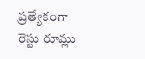ప్రత్యేకంగా రెస్టు రూమ్లు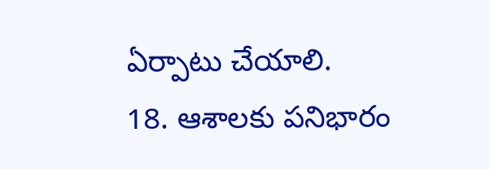ఏర్పాటు చేయాలి.
18. ఆశాలకు పనిభారం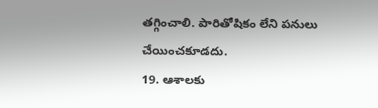తగ్గించాలి. పారితోషికం లేని పనులు చేయించకూడదు.
19. ఆశాలకు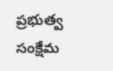ప్రభుత్వ సంక్షేమ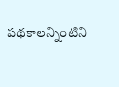పథకాలన్నింటిని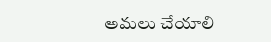అమలు చేయాలి